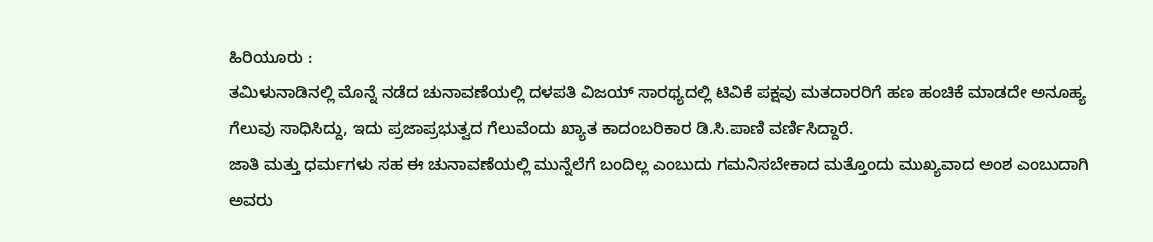ಹಿರಿಯೂರು :
ತಮಿಳುನಾಡಿನಲ್ಲಿ ಮೊನ್ನೆ ನಡೆದ ಚುನಾವಣೆಯಲ್ಲಿ ದಳಪತಿ ವಿಜಯ್ ಸಾರಥ್ಯದಲ್ಲಿ ಟಿವಿಕೆ ಪಕ್ಷವು ಮತದಾರರಿಗೆ ಹಣ ಹಂಚಿಕೆ ಮಾಡದೇ ಅನೂಹ್ಯ ಗೆಲುವು ಸಾಧಿಸಿದ್ದು, ಇದು ಪ್ರಜಾಪ್ರಭುತ್ವದ ಗೆಲುವೆಂದು ಖ್ಯಾತ ಕಾದಂಬರಿಕಾರ ಡಿ.ಸಿ.ಪಾಣಿ ವರ್ಣಿಸಿದ್ದಾರೆ.
ಜಾತಿ ಮತ್ತು ಧರ್ಮಗಳು ಸಹ ಈ ಚುನಾವಣೆಯಲ್ಲಿ ಮುನ್ನೆಲೆಗೆ ಬಂದಿಲ್ಲ ಎಂಬುದು ಗಮನಿಸಬೇಕಾದ ಮತ್ತೊಂದು ಮುಖ್ಯವಾದ ಅಂಶ ಎಂಬುದಾಗಿ ಅವರು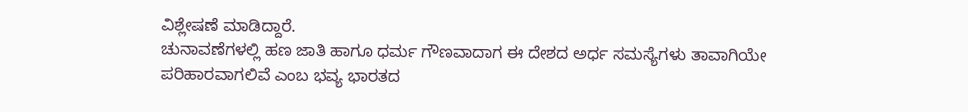ವಿಶ್ಲೇಷಣೆ ಮಾಡಿದ್ದಾರೆ.
ಚುನಾವಣೆಗಳಲ್ಲಿ ಹಣ ಜಾತಿ ಹಾಗೂ ಧರ್ಮ ಗೌಣವಾದಾಗ ಈ ದೇಶದ ಅರ್ಧ ಸಮಸ್ಯೆಗಳು ತಾವಾಗಿಯೇ ಪರಿಹಾರವಾಗಲಿವೆ ಎಂಬ ಭವ್ಯ ಭಾರತದ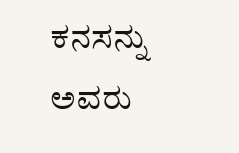ಕನಸನ್ನು ಅವರು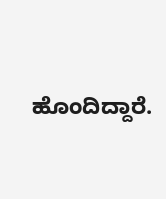ಹೊಂದಿದ್ದಾರೆ.